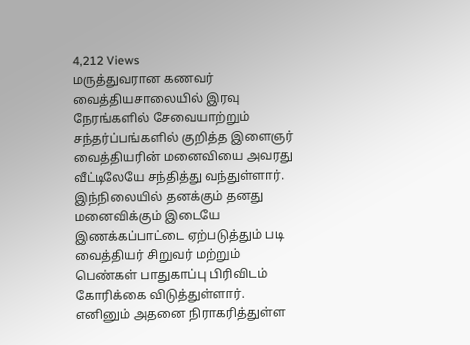4,212 Views
மருத்துவரான கணவர் வைத்தியசாலையில் இரவு நேரங்களில் சேவையாற்றும் சந்தர்ப்பங்களில் குறித்த இளைஞர் வைத்தியரின் மனைவியை அவரது வீட்டிலேயே சந்தித்து வந்துள்ளார்.
இந்நிலையில் தனக்கும் தனது மனைவிக்கும் இடையே இணக்கப்பாட்டை ஏற்படுத்தும் படி வைத்தியர் சிறுவர் மற்றும் பெண்கள் பாதுகாப்பு பிரிவிடம் கோரிக்கை விடுத்துள்ளார்.
எனினும் அதனை நிராகரித்துள்ள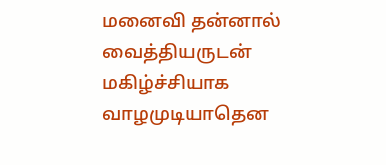மனைவி தன்னால் வைத்தியருடன் மகிழ்ச்சியாக வாழமுடியாதென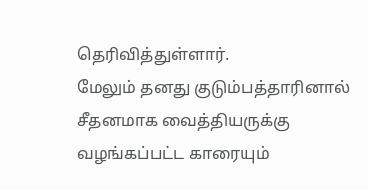தெரிவித்துள்ளார்.
மேலும் தனது குடும்பத்தாரினால் சீதனமாக வைத்தியருக்கு வழங்கப்பட்ட காரையும்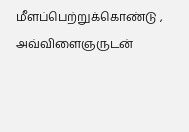மீளப்பெற்றுக்கொண்டு , அவ்விளைஞருடன்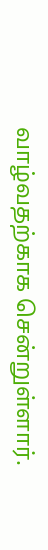வாழ்வதற்காக சென்றுள்ளார்.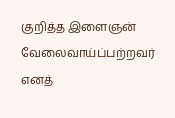குறித்த இளைஞன் வேலைவாய்ப்பற்றவர் எனத்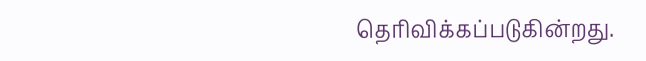தெரிவிக்கப்படுகின்றது.